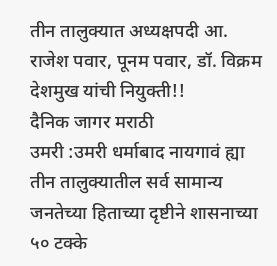तीन तालुक्यात अध्यक्षपदी आ. राजेश पवार, पूनम पवार, डॉ. विक्रम देशमुख यांची नियुक्ती!!
दैनिक जागर मराठी
उमरी :उमरी धर्माबाद नायगावं ह्या तीन तालुक्यातील सर्व सामान्य जनतेच्या हिताच्या दृष्टीने शासनाच्या ५० टक्के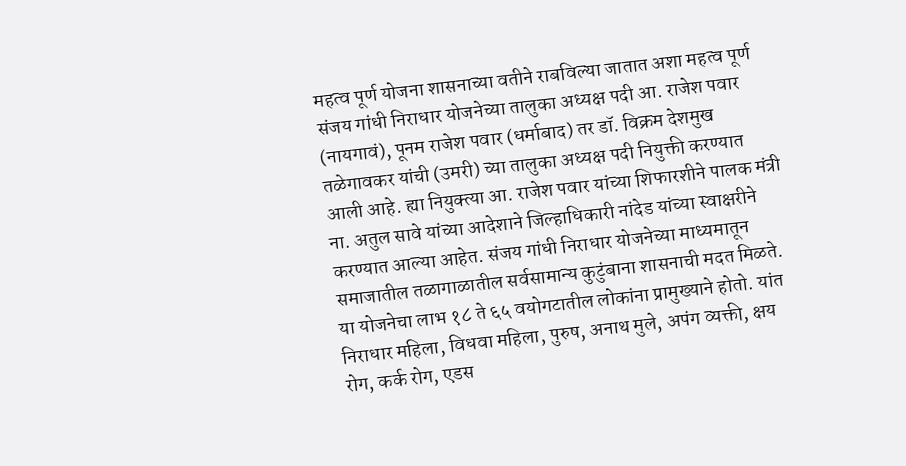महत्व पूर्ण योजना शासनाच्या वतीने राबविल्या जातात अशा महत्व पूर्ण संजय गांधी निराधार योजनेच्या तालुका अध्यक्ष पदी आ. राजेश पवार (नायगावं), पूनम राजेश पवार (धर्माबाद) तर डॉ. विक्रम देशमुख तळेगावकर यांची (उमरी) च्या तालुका अध्यक्ष पदी नियुक्ती करण्यात आली आहे. ह्या नियुक्त्या आ. राजेश पवार यांच्या शिफारशीने पालक मंत्री ना. अतुल सावे यांच्या आदेशाने जिल्हाधिकारी नांदेड यांच्या स्वाक्षरीने करण्यात आल्या आहेत. संजय गांधी निराधार योजनेच्या माध्यमातून समाजातील तळागाळातील सर्वसामान्य कुटुंबाना शासनाची मदत मिळते. या योजनेचा लाभ १८ ते ६५ वयोगटातील लोकांना प्रामुख्याने होतो. यांत निराधार महिला, विधवा महिला, पुरुष, अनाथ मुले, अपंग व्यक्ती, क्षय रोग, कर्क रोग, एडस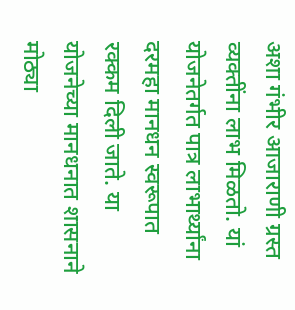अशा गंभीर आजाराणी ग्रस्त व्यक्तींना लाभ मिळतो. यां योजनेतर्गत पात्र लाभार्थ्यांना दरमहा मानधन स्वरूपात रक्कम दिली जाते. या योजनेच्या मानधनात शासनाने मोठ्या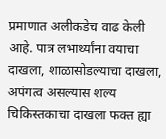प्रमाणात अलीकडेच वाढ केली आहे. पात्र लभार्थ्यांना वयाचा दाखला, शाळासोडल्याचा दाखला, अपंगत्व असल्यास शल्य चिकिस्तकाचा दाखला फक्त ह्या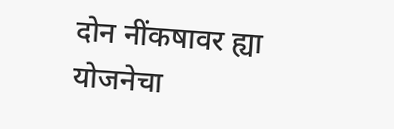दोन नींकषावर ह्या योजनेचा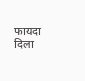फायदा दिला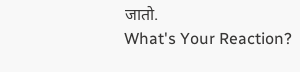जातो.
What's Your Reaction?